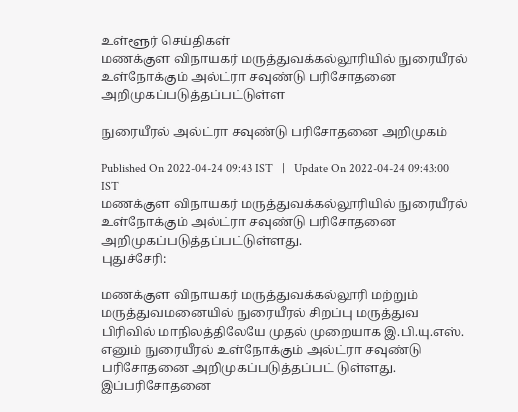உள்ளூர் செய்திகள்
மணக்குள விநாயகர் மருத்துவக்கல்லூரியில் நுரையீரல் உள்நோக்கும் அல்ட்ரா சவுண்டு பரிசோதனை அறிமுகப்படுத்தப்பட்டுள்ள

நுரையீரல் அல்ட்ரா சவுண்டு பரிசோதனை அறிமுகம்

Published On 2022-04-24 09:43 IST   |   Update On 2022-04-24 09:43:00 IST
மணக்குள விநாயகர் மருத்துவக்கல்லூரியில் நுரையீரல் உள்நோக்கும் அல்ட்ரா சவுண்டு பரிசோதனை அறிமுகப்படுத்தப்பட்டுள்ளது.
புதுச்சேரி:

மணக்குள விநாயகர் மருத்துவக்கல்லூரி மற்றும் மருத்துவமனையில் நுரையீரல் சிறப்பு மருத்துவ பிரிவில் மாநிலத்திலேயே முதல் முறையாக இ.பி.யு.எஸ். எனும் நுரையீரல் உள்நோக்கும் அல்ட்ரா சவுண்டு பரிசோதனை அறிமுகப்படுத்தப்பட் டுள்ளது. இப்பரிசோதனை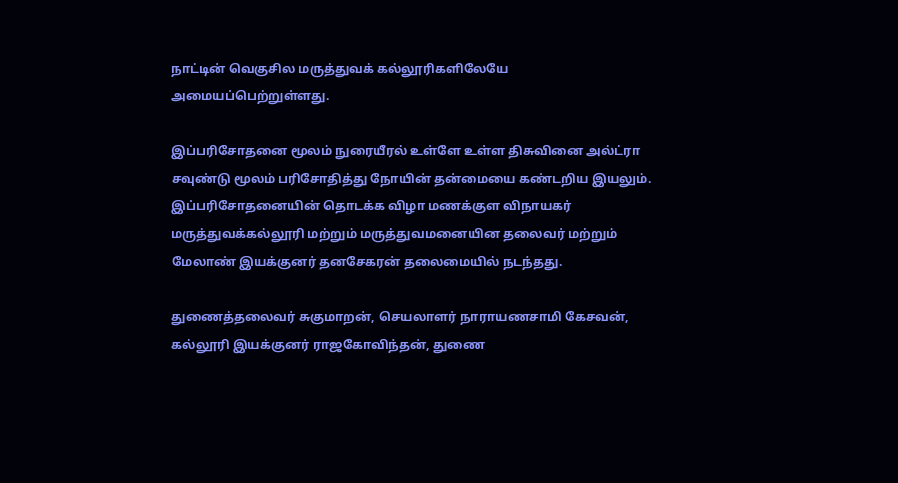நாட்டின் வெகுசில மருத்துவக் கல்லூரிகளிலேயே அமையப்பெற்றுள்ளது.

இப்பரிசோதனை மூலம் நுரையீரல் உள்ளே உள்ள திசுவினை அல்ட்ரா சவுண்டு மூலம் பரிசோதித்து நோயின் தன்மையை கண்டறிய இயலும். இப்பரிசோதனையின் தொடக்க விழா மணக்குள விநாயகர் மருத்துவக்கல்லூரி மற்றும் மருத்துவமனையின தலைவர் மற்றும் மேலாண் இயக்குனர் தனசேகரன் தலைமையில் நடந்தது.

துணைத்தலைவர் சுகுமாறன், செயலாளர் நாராயணசாமி கேசவன், கல்லூரி இயக்குனர் ராஜகோவிந்தன், துணை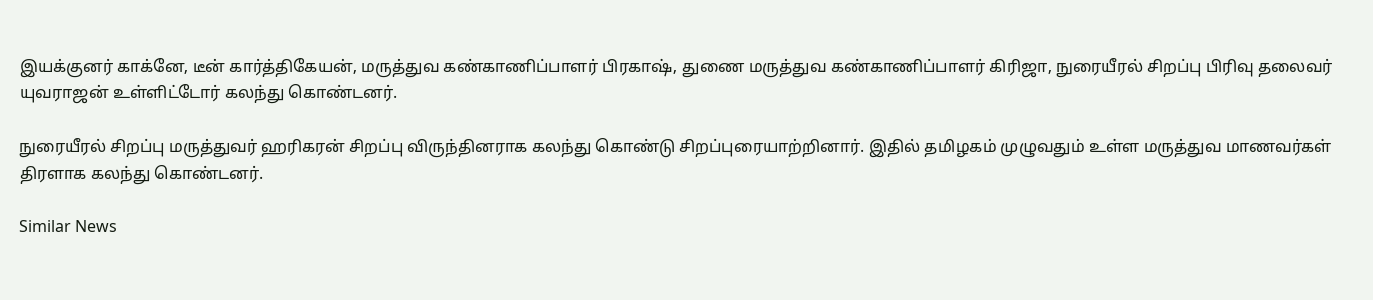இயக்குனர் காக்னே, டீன் கார்த்திகேயன், மருத்துவ கண்காணிப்பாளர் பிரகாஷ், துணை மருத்துவ கண்காணிப்பாளர் கிரிஜா, நுரையீரல் சிறப்பு பிரிவு தலைவர் யுவராஜன் உள்ளிட்டோர் கலந்து கொண்டனர்.

நுரையீரல் சிறப்பு மருத்துவர் ஹரிகரன் சிறப்பு விருந்தினராக கலந்து கொண்டு சிறப்புரையாற்றினார். இதில் தமிழகம் முழுவதும் உள்ள மருத்துவ மாணவர்கள் திரளாக கலந்து கொண்டனர்.

Similar News